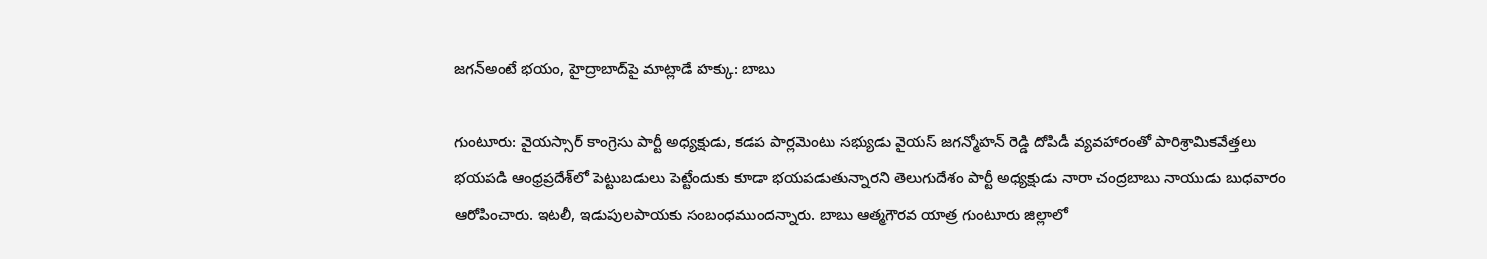జగన్అంటే భయం, హైద్రాబాద్‌పై మాట్లాడే హక్కు: బాబు

గుంటూరు: వైయస్సార్ కాంగ్రెసు పార్టీ అధ్యక్షుడు, కడప పార్లమెంటు సభ్యుడు వైయస్ జగన్మోహన్ రెడ్డి దోపిడీ వ్యవహారంతో పారిశ్రామికవేత్తలు భయపడి ఆంధ్రప్రదేశ్‌లో పెట్టుబడులు పెట్టేందుకు కూడా భయపడుతున్నారని తెలుగుదేశం పార్టీ అధ్యక్షుడు నారా చంద్రబాబు నాయుడు బుధవారం ఆరోపించారు. ఇటలీ, ఇడుపులపాయకు సంబంధముందన్నారు. బాబు ఆత్మగౌరవ యాత్ర గుంటూరు జిల్లాలో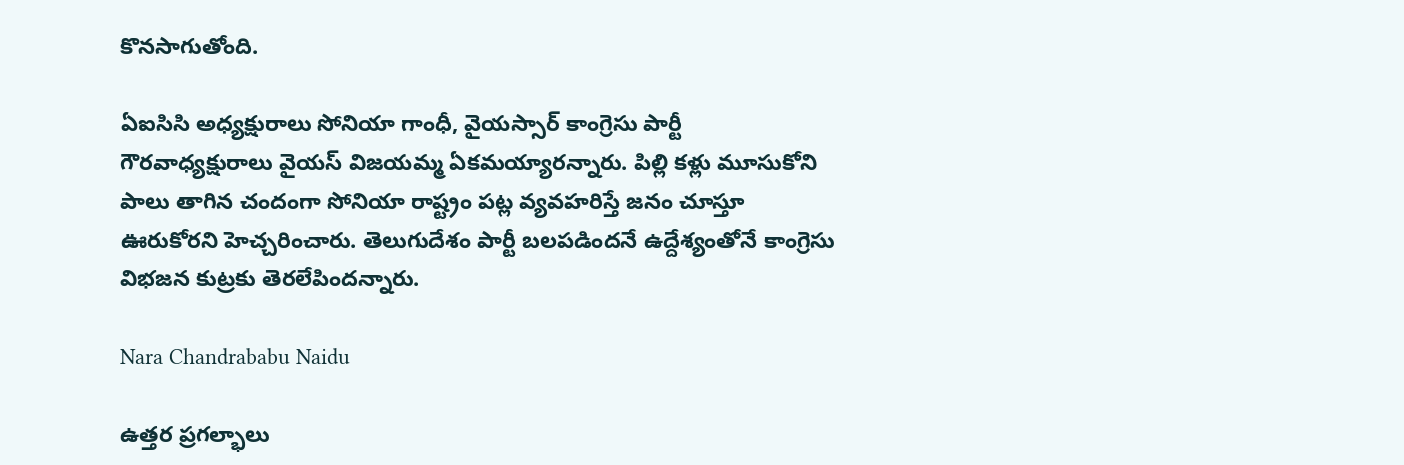కొనసాగుతోంది.

ఏఐసిసి అధ్యక్షురాలు సోనియా గాంధీ, వైయస్సార్ కాంగ్రెసు పార్టీ గౌరవాధ్యక్షురాలు వైయస్ విజయమ్మ ఏకమయ్యారన్నారు. పిల్లి కళ్లు మూసుకోని పాలు తాగిన చందంగా సోనియా రాష్ట్రం పట్ల వ్యవహరిస్తే జనం చూస్తూ ఊరుకోరని హెచ్చరించారు. తెలుగుదేశం పార్టీ బలపడిందనే ఉద్దేశ్యంతోనే కాంగ్రెసు విభజన కుట్రకు తెరలేపిందన్నారు.

Nara Chandrababu Naidu

ఉత్తర ప్రగల్భాలు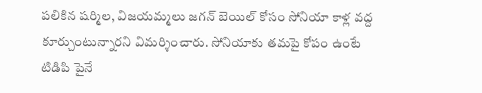పలికిన షర్మిల, విజయమ్మలు జగన్ బెయిల్ కోసం సోనియా కాళ్ల వద్ద కూర్చుంటున్నారని విమర్శించారు. సోనియాకు తమపై కోపం ఉంటే టిడిపి పైనే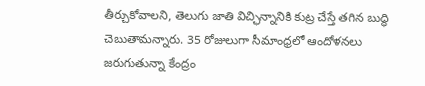తీర్చుకోవాలని, తెలుగు జాతి విచ్ఛిన్నానికి కుట్ర చేస్తే తగిన బుద్ధి చెబుతామన్నారు. 35 రోజులుగా సీమాంధ్రలో ఆందోళనలు జరుగుతున్నా కేంద్రం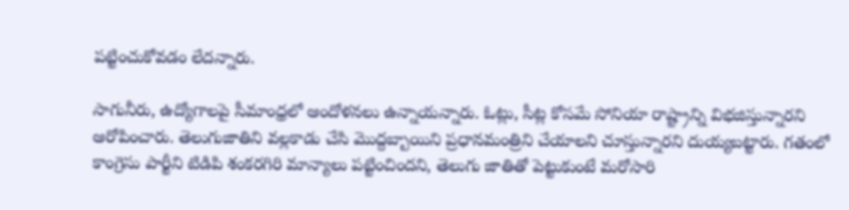పట్టించుకోవడం లేదన్నారు.

సాగునీరు, ఉద్యోగాలపై సీమాంధ్రలో ఆందోళనలు ఉన్నాయన్నారు. ఓట్లు, సీట్ల కోసమే సోనియా రాష్ట్రాన్ని విభజిస్తున్నారని ఆరోపించారు. తెలుగుజాతిని వల్లకాడు చేసి మొద్దబ్బాయిని ప్రధానమంత్రిని చేయాలని చూస్తున్నారని దుయ్యబట్టారు. గతంలో కాంగ్రెసు పార్టీని టిడిపి శంకరగిరి మాన్యాలు పట్టించిందని, తెలుగు జాతితో పెట్టుకుంటే మరోసారి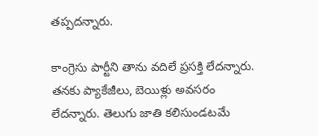తప్పదన్నారు.

కాంగ్రెసు పార్టీని తాను వదిలే ప్రసక్తి లేదన్నారు. తనకు ప్యాకేజీలు, బెయిళ్లు అవసరం లేదన్నారు. తెలుగు జాతి కలిసుండటమే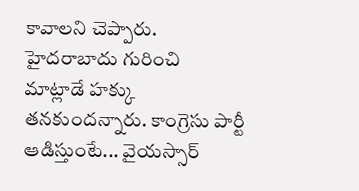కావాలని చెప్పారు. హైదరాబాదు గురించి మాట్లాడే హక్కు తనకుందన్నారు. కాంగ్రెసు పార్టీ ఆడిస్తుంటే... వైయస్సార్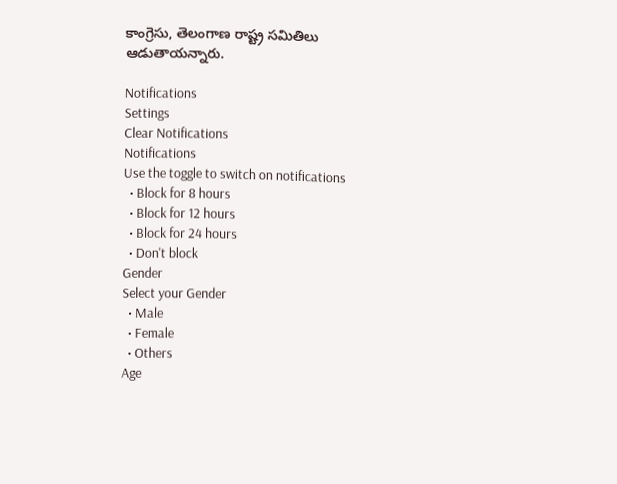కాంగ్రెసు, తెలంగాణ రాష్ట్ర సమితిలు ఆడుతాయన్నారు.

Notifications
Settings
Clear Notifications
Notifications
Use the toggle to switch on notifications
  • Block for 8 hours
  • Block for 12 hours
  • Block for 24 hours
  • Don't block
Gender
Select your Gender
  • Male
  • Female
  • Others
Age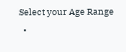Select your Age Range
  •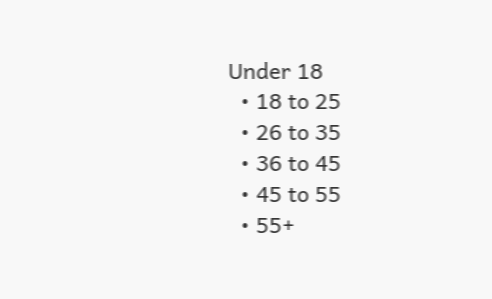Under 18
  • 18 to 25
  • 26 to 35
  • 36 to 45
  • 45 to 55
  • 55+